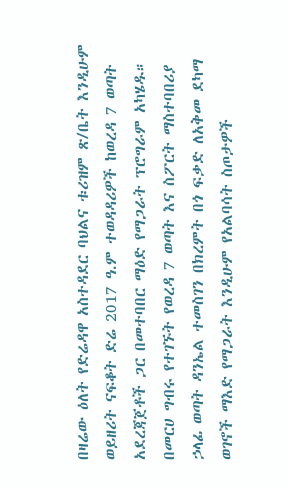በዛሬው ዕለት የድሬዳዋ አስተዳደር ባህልና ቱሪዝም ጽ/ቤት እንዲሁም ወይዘሪት ናፍቆት ድሬ 2017 ዓ.ም ተወዳዳሪዎች ከወረዳ 7 ወጣት አደረጃጀቶች ጋር በመተባበር ማዕድ የማጋራት ፕሮግራም አካሄዱ።
በመርሀ ግብሩ የተገኙት የወረዳ 7 ወጣት እና ስፖርት ማስተባበሪያ ኃላፊ ወጣት ዳንኤል ተመስገን በክረምት በጎ ፍቃድ ለአቅመ ደካማ ወገኖች ማእድ የማጋራት እንዲሁም የአልባሳት ስጦታዎች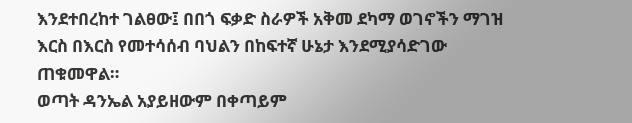እንደተበረከተ ገልፀው፤ በበጎ ፍቃድ ስራዎች አቅመ ደካማ ወገኖችን ማገዝ እርስ በእርስ የመተሳሰብ ባህልን በከፍተኛ ሁኔታ እንደሚያሳድገው ጠቁመዋል።
ወጣት ዳንኤል አያይዘውም በቀጣይም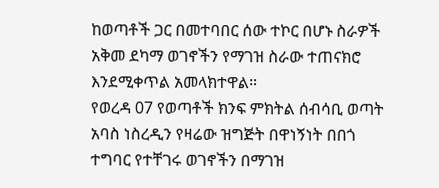ከወጣቶች ጋር በመተባበር ሰው ተኮር በሆኑ ስራዎች አቅመ ደካማ ወገኖችን የማገዝ ስራው ተጠናክሮ እንደሚቀጥል አመላክተዋል።
የወረዳ 07 የወጣቶች ክንፍ ምክትል ሰብሳቢ ወጣት አባስ ነስረዲን የዛሬው ዝግጅት በዋነኝነት በበጎ ተግባር የተቸገሩ ወገኖችን በማገዝ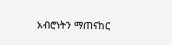አብሮነትን ማጠናከር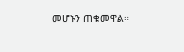መሆኑን ጠቁመዋል።